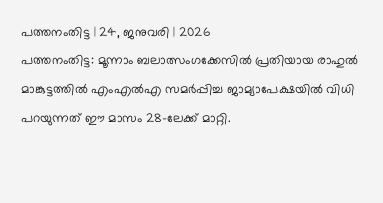പത്തനംതിട്ട | 24, ജനുവരി | 2026
പത്തനംതിട്ട: മൂന്നാം ബലാത്സംഗക്കേസിൽ പ്രതിയായ രാഹുൽ മാങ്കുട്ടത്തിൽ എംഎൽഎ സമർപ്പിച്ച ജാമ്യാപേക്ഷയിൽ വിധി പറയുന്നത് ഈ മാസം 28-ലേക്ക് മാറ്റി.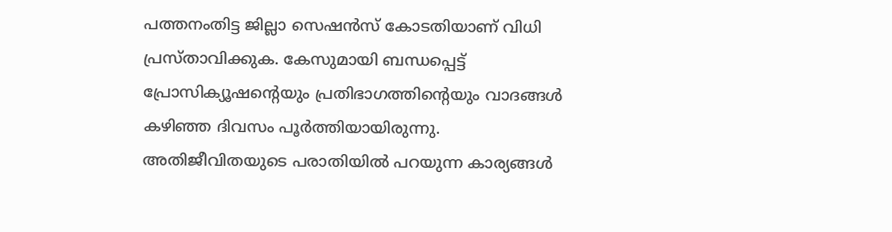പത്തനംതിട്ട ജില്ലാ സെഷൻസ് കോടതിയാണ് വിധി പ്രസ്താവിക്കുക. കേസുമായി ബന്ധപ്പെട്ട് പ്രോസിക്യൂഷന്റെയും പ്രതിഭാഗത്തിന്റെയും വാദങ്ങൾ കഴിഞ്ഞ ദിവസം പൂർത്തിയായിരുന്നു.
അതിജീവിതയുടെ പരാതിയിൽ പറയുന്ന കാര്യങ്ങൾ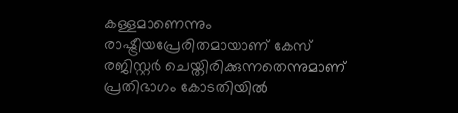കള്ളമാണെന്നും രാഷ്ട്രീയപ്രേരിതമായാണ് കേസ് രജിസ്റ്റർ ചെയ്തിരിക്കുന്നതെന്നുമാണ് പ്രതിഭാഗം കോടതിയിൽ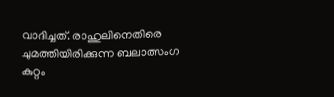വാദിച്ചത്. രാഹുലിനെതിരെ ചുമത്തിയിരിക്കുന്ന ബലാത്സംഗ കുറ്റം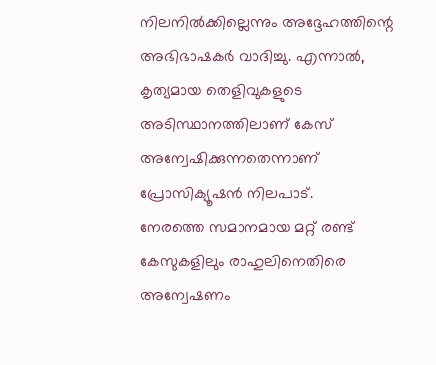നിലനിൽക്കില്ലെന്നും അദ്ദേഹത്തിന്റെ അഭിഭാഷകർ വാദിച്ചു. എന്നാൽ, കൃത്യമായ തെളിവുകളുടെ അടിസ്ഥാനത്തിലാണ് കേസ് അന്വേഷിക്കുന്നതെന്നാണ് പ്രോസിക്യൂഷൻ നിലപാട്.
നേരത്തെ സമാനമായ മറ്റ് രണ്ട് കേസുകളിലും രാഹുലിനെതിരെ അന്വേഷണം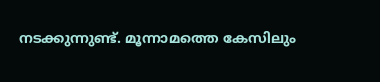നടക്കുന്നുണ്ട്. മൂന്നാമത്തെ കേസിലും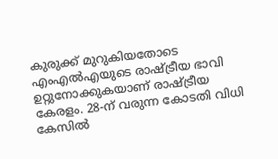കുരുക്ക് മുറുകിയതോടെ എംഎൽഎയുടെ രാഷ്ട്രീയ ഭാവി ഉറ്റുനോക്കുകയാണ് രാഷ്ട്രീയ കേരളം. 28-ന് വരുന്ന കോടതി വിധി കേസിൽ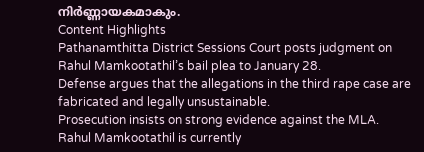നിർണ്ണായകമാകും.
Content Highlights
Pathanamthitta District Sessions Court posts judgment on Rahul Mamkootathil’s bail plea to January 28.
Defense argues that the allegations in the third rape case are fabricated and legally unsustainable.
Prosecution insists on strong evidence against the MLA.
Rahul Mamkootathil is currently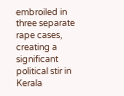embroiled in three separate rape cases, creating a significant political stir in Kerala